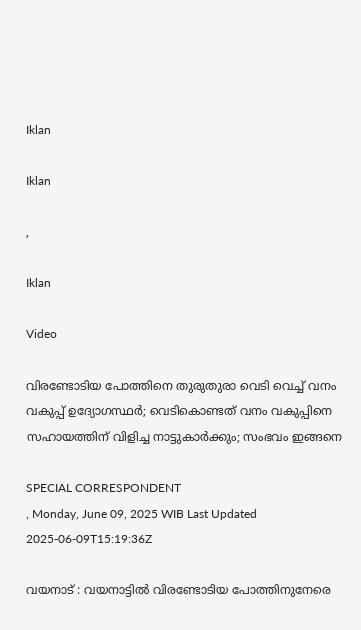Iklan

Iklan

,

Iklan

Video

വിരണ്ടോടിയ പോത്തിനെ തുരുതുരാ വെടി വെച്ച് വനം വകുപ്പ് ഉദ്യോഗസ്ഥർ; വെടികൊണ്ടത് വനം വകുപ്പിനെ സഹായത്തിന് വിളിച്ച നാട്ടുകാർക്കും; സംഭവം ഇങ്ങനെ

SPECIAL CORRESPONDENT
, Monday, June 09, 2025 WIB Last Updated 2025-06-09T15:19:36Z

വയനാട് : വയനാട്ടിൽ വിരണ്ടോടിയ പോത്തിനുനേരെ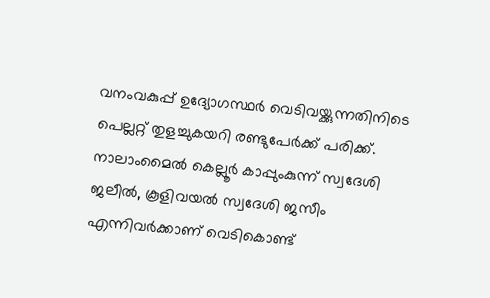വനംവകുപ്പ് ഉദ്യോഗസ്ഥർ വെടിവയ്ക്കുന്നതിനിടെ പെല്ലറ്റ് തുളച്ചുകയറി രണ്ടുപേർക്ക് പരിക്ക്. നാലാംമൈൽ കെല്ലൂർ കാപ്പുംകുന്ന് സ്വദേശി ജലീൽ, കൂളിവയൽ സ്വദേശി ജസീം എന്നിവർക്കാണ് വെടികൊണ്ട്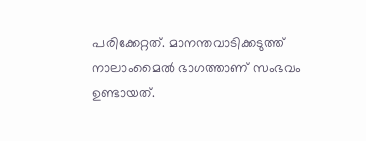പരിക്കേറ്റത്. മാനന്തവാടിക്കടുത്ത് നാലാംമൈൽ ഭാഗത്താണ് സംഭവം ഉണ്ടായത്.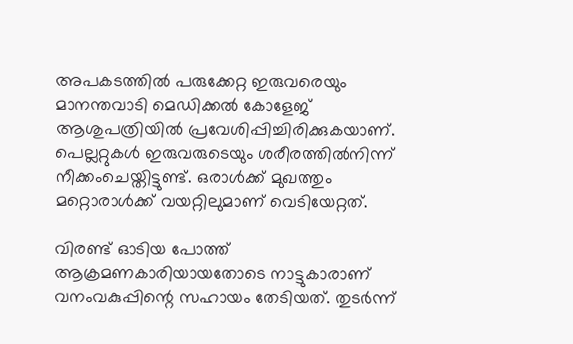അപകടത്തിൽ പരുക്കേറ്റ ഇരുവരെയും മാനന്തവാടി മെഡിക്കൽ കോളേജ് ആശുപത്രിയിൽ പ്രവേശിപ്പിച്ചിരിക്കുകയാണ്. പെല്ലറ്റുകൾ ഇരുവരുടെയും ശരീരത്തിൽനിന്ന് നീക്കംചെയ്തിട്ടുണ്ട്. ഒരാൾക്ക് മുഖത്തും മറ്റൊരാൾക്ക് വയറ്റിലുമാണ് വെടിയേറ്റത്.

വിരണ്ട് ഓടിയ പോത്ത് ആക്രമണകാരിയായതോടെ നാട്ടുകാരാണ് വനംവകുപ്പിന്റെ സഹായം തേടിയത്. തുടർന്ന്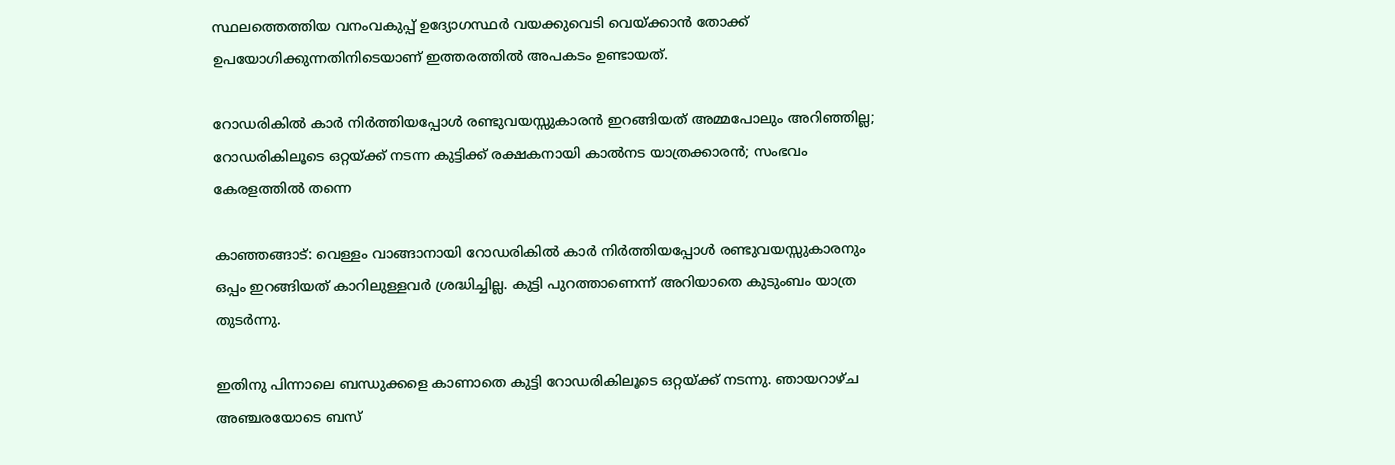സ്ഥലത്തെത്തിയ വനംവകുപ്പ് ഉദ്യോഗസ്ഥർ വയക്കുവെടി വെയ്ക്കാൻ തോക്ക് ഉപയോഗിക്കുന്നതിനിടെയാണ് ഇത്തരത്തിൽ അപകടം ഉണ്ടായത്.

റോഡരികിൽ കാർ നിർത്തിയപ്പോൾ രണ്ടുവയസ്സുകാരൻ ഇറങ്ങിയത് അമ്മപോലും അറിഞ്ഞില്ല; റോഡരികിലൂടെ ഒറ്റയ്ക്ക് നടന്ന കുട്ടിക്ക് രക്ഷകനായി കാൽനട യാത്രക്കാരൻ; സംഭവം കേരളത്തിൽ തന്നെ

കാഞ്ഞങ്ങാട്: വെള്ളം വാങ്ങാനായി റോഡരികിൽ കാർ നിർത്തിയപ്പോൾ രണ്ടുവയസ്സുകാരനും ഒപ്പം ഇറങ്ങിയത് കാറിലുള്ളവർ ശ്രദ്ധിച്ചില്ല. കുട്ടി പുറത്താണെന്ന് അറിയാതെ കുടുംബം യാത്ര തുടർന്നു.

ഇതിനു പിന്നാലെ ബന്ധുക്കളെ കാണാതെ കുട്ടി റോഡരികിലൂടെ ഒറ്റയ്ക്ക് നടന്നു. ഞായറാഴ്ച അഞ്ചരയോടെ ബസ്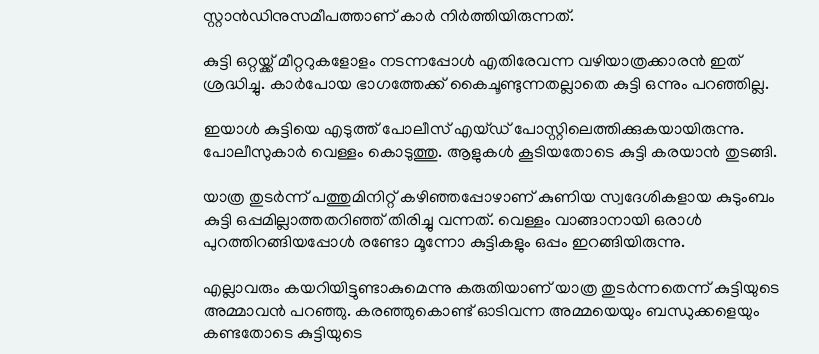സ്റ്റാൻഡിനുസമീപത്താണ് കാർ നിർത്തിയിരുന്നത്.

കുട്ടി ഒറ്റയ്ക്ക് മീറ്ററുകളോളം നടന്നപ്പോൾ എതിരേവന്ന വഴിയാത്രക്കാരൻ ഇത് ശ്രദ്ധിച്ചു. കാർപോയ ഭാഗത്തേക്ക് കൈചൂണ്ടുന്നതല്ലാതെ കുട്ടി ഒന്നും പറഞ്ഞില്ല.

ഇയാൾ കുട്ടിയെ എടുത്ത് പോലീസ് എയ്ഡ് പോസ്റ്റിലെത്തിക്കുകയായിരുന്നു. പോലീസുകാർ വെള്ളം കൊടുത്തു. ആളുകൾ കൂടിയതോടെ കുട്ടി കരയാൻ തുടങ്ങി.

യാത്ര തുടർന്ന് പത്തുമിനിറ്റ് കഴിഞ്ഞപ്പോഴാണ് കുണിയ സ്വദേശികളായ കുടുംബം കുട്ടി ഒപ്പമില്ലാത്തതറിഞ്ഞ് തിരിച്ചു വന്നത്. വെള്ളം വാങ്ങാനായി ഒരാൾ പുറത്തിറങ്ങിയപ്പോൾ രണ്ടോ മൂന്നോ കുട്ടികളും ഒപ്പം ഇറങ്ങിയിരുന്നു.

എല്ലാവരും കയറിയിട്ടുണ്ടാകുമെന്നു കരുതിയാണ് യാത്ര തുടർന്നതെന്ന് കുട്ടിയുടെ അമ്മാവൻ പറഞ്ഞു. കരഞ്ഞുകൊണ്ട് ഓടിവന്ന അമ്മയെയും ബന്ധുക്കളെയും കണ്ടതോടെ കുട്ടിയുടെ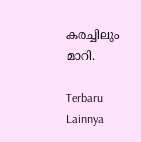കരച്ചിലും മാറി.

Terbaru Lainnya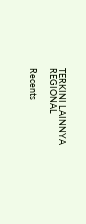TERKINI LAINNYA
REGIONAL

Recents